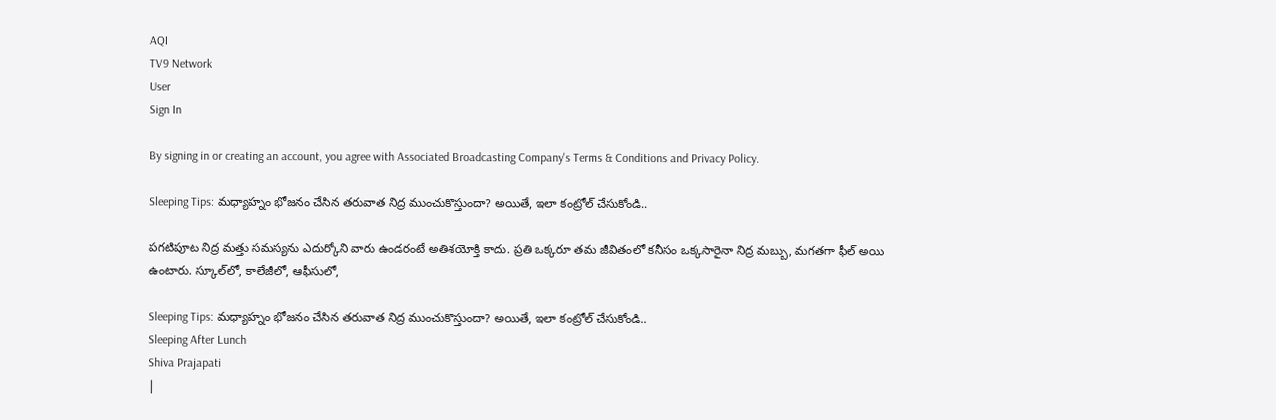AQI
TV9 Network
User
Sign In

By signing in or creating an account, you agree with Associated Broadcasting Company's Terms & Conditions and Privacy Policy.

Sleeping Tips: మధ్యాహ్నం భోజనం చేసిన తరువాత నిద్ర ముంచుకొస్తుందా? అయితే, ఇలా కంట్రోల్ చేసుకోండి..

పగటిపూట నిద్ర మత్తు సమస్యను ఎదుర్కోని వారు ఉండరంటే అతిశయోక్తి కాదు. ప్రతి ఒక్కరూ తమ జీవితంలో కనీసం ఒక్కసారైనా నిద్ర మబ్బు, మగతగా ఫీల్ అయి ఉంటారు. స్కూల్‌లో, కాలేజీలో, ఆఫీసులో,

Sleeping Tips: మధ్యాహ్నం భోజనం చేసిన తరువాత నిద్ర ముంచుకొస్తుందా? అయితే, ఇలా కంట్రోల్ చేసుకోండి..
Sleeping After Lunch
Shiva Prajapati
|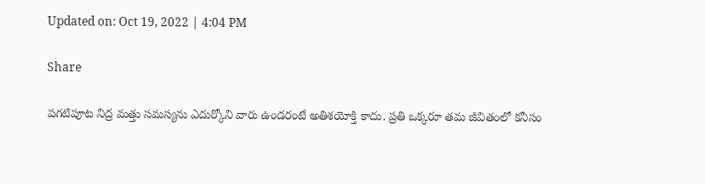Updated on: Oct 19, 2022 | 4:04 PM

Share

పగటిపూట నిద్ర మత్తు సమస్యను ఎదుర్కోని వారు ఉండరంటే అతిశయోక్తి కాదు. ప్రతి ఒక్కరూ తమ జీవితంలో కనీసం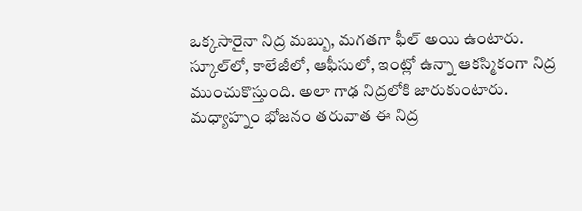ఒక్కసారైనా నిద్ర మబ్బు, మగతగా ఫీల్ అయి ఉంటారు. స్కూల్‌లో, కాలేజీలో, ఆఫీసులో, ఇంట్లో ఉన్నా ఆకస్మికంగా నిద్ర ముంచుకొస్తుంది. అలా గాఢ నిద్రలోకి జారుకుంటారు. మధ్యాహ్నం భోజనం తరువాత ఈ నిద్ర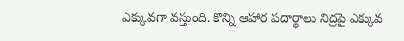ఎక్కువగా వస్తుంది. కొన్ని ఆహార పదార్థాలు నిద్రపై ఎక్కువ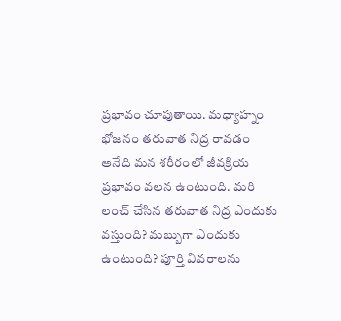ప్రభావం చూపుతాయి. మధ్యాహ్నం భోజనం తరువాత నిద్ర రావడం అనేది మన శరీరంలో జీవక్రియ ప్రభావం వలన ఉంటుంది. మరి లంచ్ చేసిన తరువాత నిద్ర ఎందుకు వస్తుంది? మబ్బుగా ఎందుకు ఉంటుంది? పూర్తి వివరాలను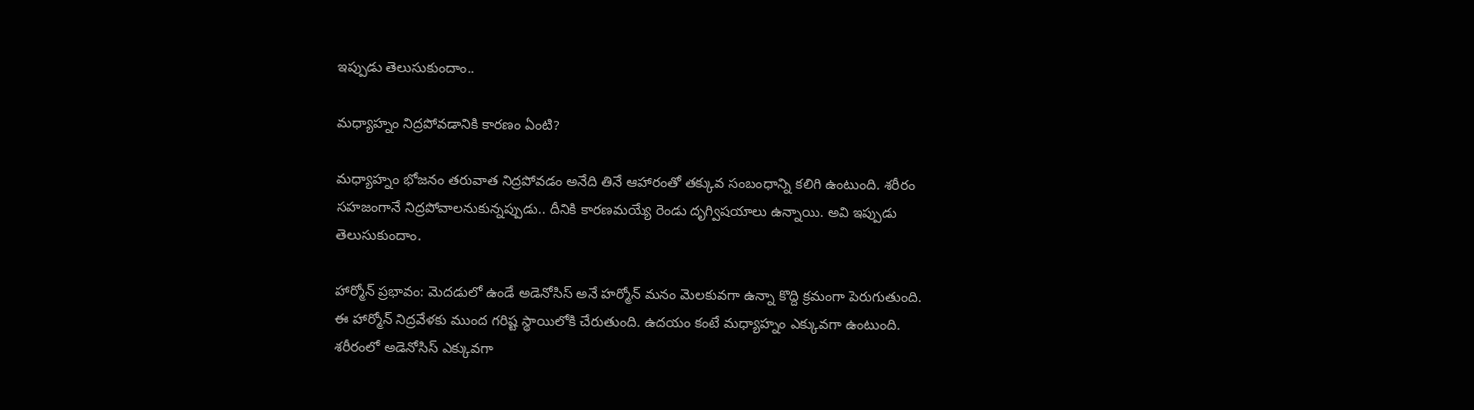ఇప్పుడు తెలుసుకుందాం..

మధ్యాహ్నం నిద్రపోవడానికి కారణం ఏంటి?

మధ్యాహ్నం భోజనం తరువాత నిద్రపోవడం అనేది తినే ఆహారంతో తక్కువ సంబంధాన్ని కలిగి ఉంటుంది. శరీరం సహజంగానే నిద్రపోవాలనుకున్నప్పుడు.. దీనికి కారణమయ్యే రెండు దృగ్విషయాలు ఉన్నాయి. అవి ఇప్పుడు తెలుసుకుందాం.

హార్మోన్ ప్రభావం: మెదడులో ఉండే అడెనోసిస్ అనే హర్మోన్ మనం మెలకువగా ఉన్నా కొద్ది క్రమంగా పెరుగుతుంది. ఈ హార్మోన్ నిద్రవేళకు ముంద గరిష్ట స్థాయిలోకి చేరుతుంది. ఉదయం కంటే మధ్యాహ్నం ఎక్కువగా ఉంటుంది. శరీరంలో అడెనోసిస్ ఎక్కువగా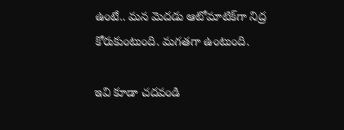ఉంటే.. మన మెదడు ఆటోమాటిక్‌గా నిద్ర కోరుకుంటుంది. మగతగా ఉంటుంది.

ఇవి కూడా చదవండి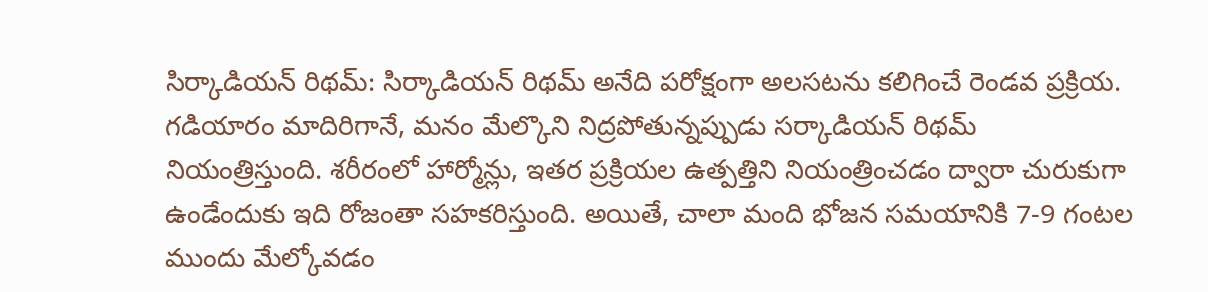సిర్కాడియన్ రిథమ్: సిర్కాడియన్ రిథమ్ అనేది పరోక్షంగా అలసటను కలిగించే రెండవ ప్రక్రియ. గడియారం మాదిరిగానే, మనం మేల్కొని నిద్రపోతున్నప్పుడు సర్కాడియన్ రిథమ్ నియంత్రిస్తుంది. శరీరంలో హార్మోన్లు, ఇతర ప్రక్రియల ఉత్పత్తిని నియంత్రించడం ద్వారా చురుకుగా ఉండేందుకు ఇది రోజంతా సహకరిస్తుంది. అయితే, చాలా మంది భోజన సమయానికి 7-9 గంటల ముందు మేల్కోవడం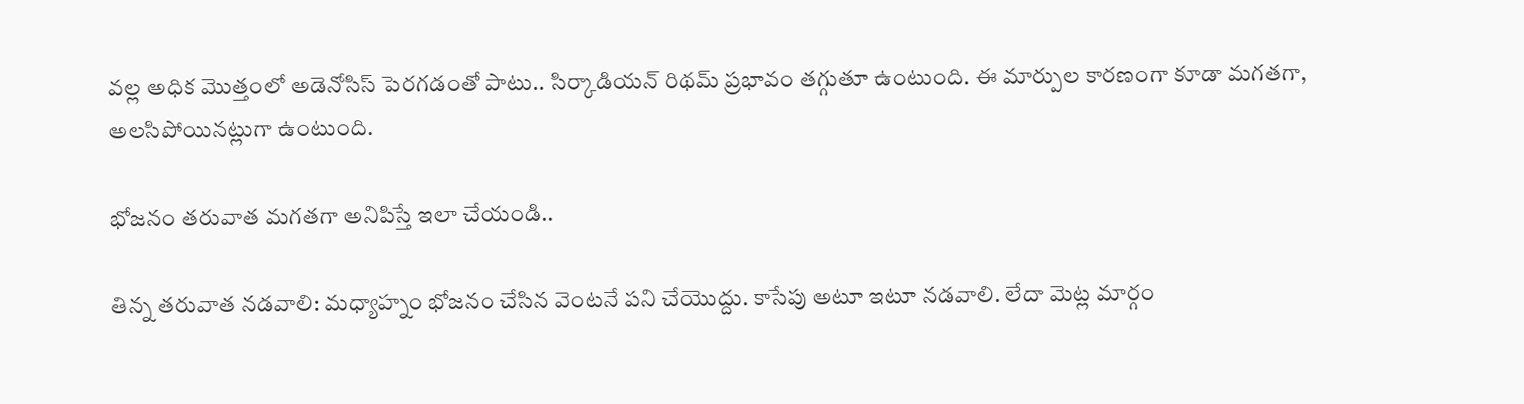వల్ల అధిక మొత్తంలో అడెనోసిస్ పెరగడంతో పాటు.. సిర్కాడియన్ రిథమ్‌ ప్రభావం తగ్గుతూ ఉంటుంది. ఈ మార్పుల కారణంగా కూడా మగతగా, అలసిపోయినట్లుగా ఉంటుంది.

భోజనం తరువాత మగతగా అనిపిస్తే ఇలా చేయండి..

తిన్న తరువాత నడవాలి: మధ్యాహ్నం భోజనం చేసిన వెంటనే పని చేయొద్దు. కాసేపు అటూ ఇటూ నడవాలి. లేదా మెట్ల మార్గం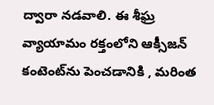ద్వారా నడవాలి. ఈ శీఘ్ర వ్యాయామం రక్తంలోని ఆక్సీజన్ కంటెంట్‌ను పెంచడానికి , మరింత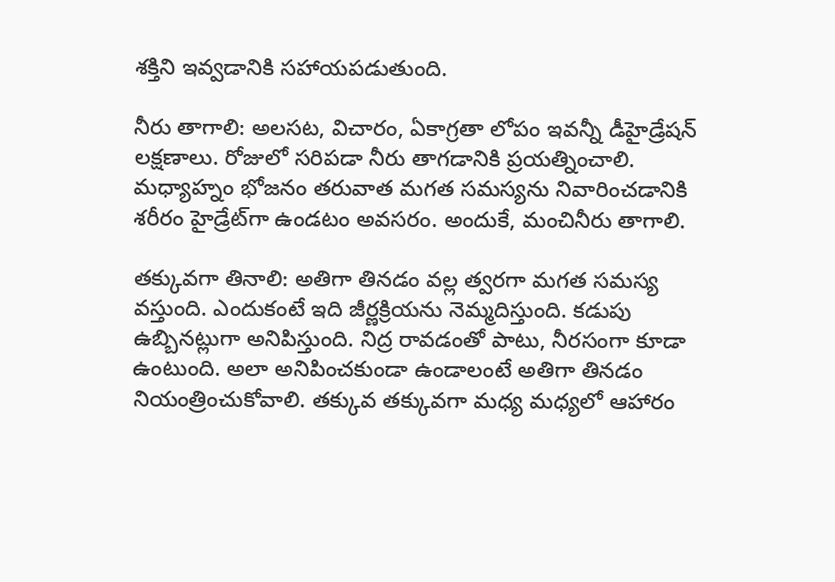శక్తిని ఇవ్వడానికి సహాయపడుతుంది.

నీరు తాగాలి: అలసట, విచారం, ఏకాగ్రతా లోపం ఇవన్నీ డీహైడ్రేషన్ లక్షణాలు. రోజులో సరిపడా నీరు తాగడానికి ప్రయత్నించాలి. మధ్యాహ్నం భోజనం తరువాత మగత సమస్యను నివారించడానికి శరీరం హైడ్రేట్‌గా ఉండటం అవసరం. అందుకే, మంచినీరు తాగాలి.

తక్కువగా తినాలి: అతిగా తినడం వల్ల త్వరగా మగత సమస్య వస్తుంది. ఎందుకంటే ఇది జీర్ణక్రియను నెమ్మదిస్తుంది. కడుపు ఉబ్బినట్లుగా అనిపిస్తుంది. నిద్ర రావడంతో పాటు, నీరసంగా కూడా ఉంటుంది. అలా అనిపించకుండా ఉండాలంటే అతిగా తినడం నియంత్రించుకోవాలి. తక్కువ తక్కువగా మధ్య మధ్యలో ఆహారం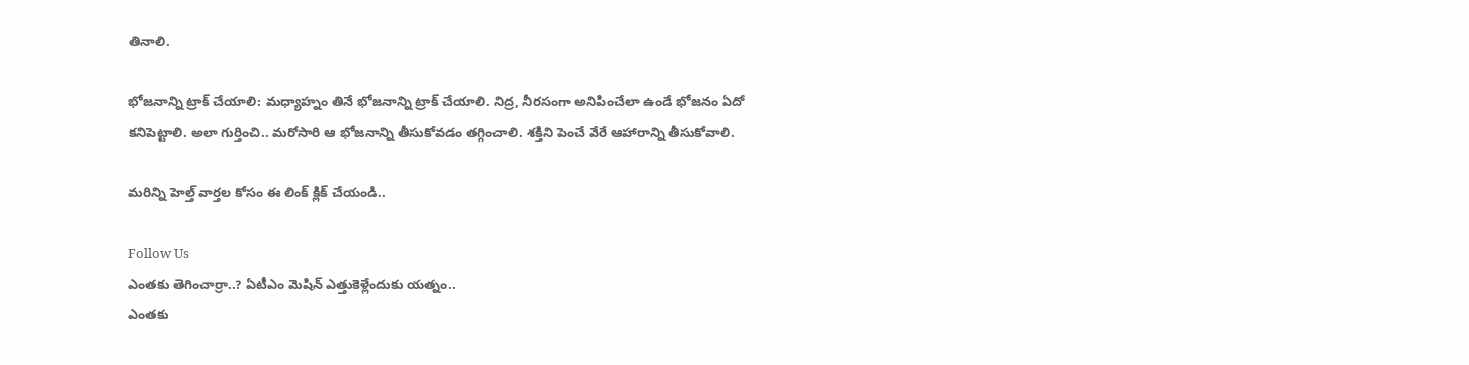తినాలి.

భోజనాన్ని ట్రాక్ చేయాలి: మధ్యాహ్నం తినే భోజనాన్ని ట్రాక్ చేయాలి. నిద్ర, నీరసంగా అనిపించేలా ఉండే భోజనం ఏదో కనిపెట్టాలి. అలా గుర్తించి.. మరోసారి ఆ భోజనాన్ని తీసుకోవడం తగ్గించాలి. శక్తిని పెంచే వేరే ఆహారాన్ని తీసుకోవాలి.

మరిన్ని హెల్త్ వార్తల కోసం ఈ లింక్ క్లిక్ చేయండి..

Follow Us
ఎంతకు తెగించార్రా..? ఏటీఎం మెషిన్ ఎత్తుకెళ్లేందుకు యత్నం..
ఎంతకు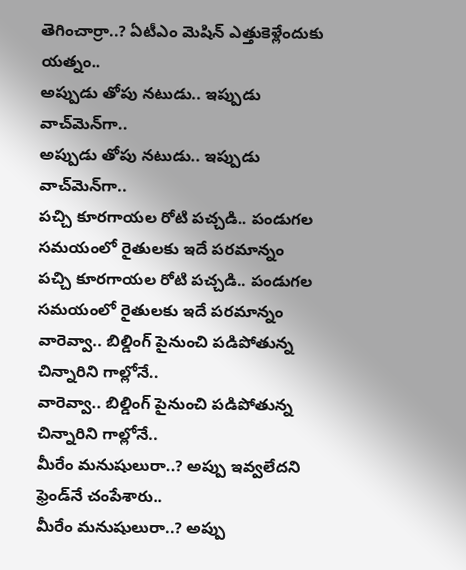తెగించార్రా..? ఏటీఎం మెషిన్ ఎత్తుకెళ్లేందుకు యత్నం..
అప్పుడు తోపు నటుడు.. ఇప్పుడు వాచ్‌మెన్‌గా..
అప్పుడు తోపు నటుడు.. ఇప్పుడు వాచ్‌మెన్‌గా..
పచ్చి కూరగాయల రోటి పచ్చడి.. పండుగల సమయంలో రైతులకు ఇదే పరమాన్నం
పచ్చి కూరగాయల రోటి పచ్చడి.. పండుగల సమయంలో రైతులకు ఇదే పరమాన్నం
వారెవ్వా.. బిల్డింగ్ పైనుంచి పడిపోతున్న చిన్నారిని గాల్లోనే..
వారెవ్వా.. బిల్డింగ్ పైనుంచి పడిపోతున్న చిన్నారిని గాల్లోనే..
మీరేం మనుషులురా..? అప్పు ఇవ్వలేదని ఫ్రెండ్‌నే చంపేశారు..
మీరేం మనుషులురా..? అప్పు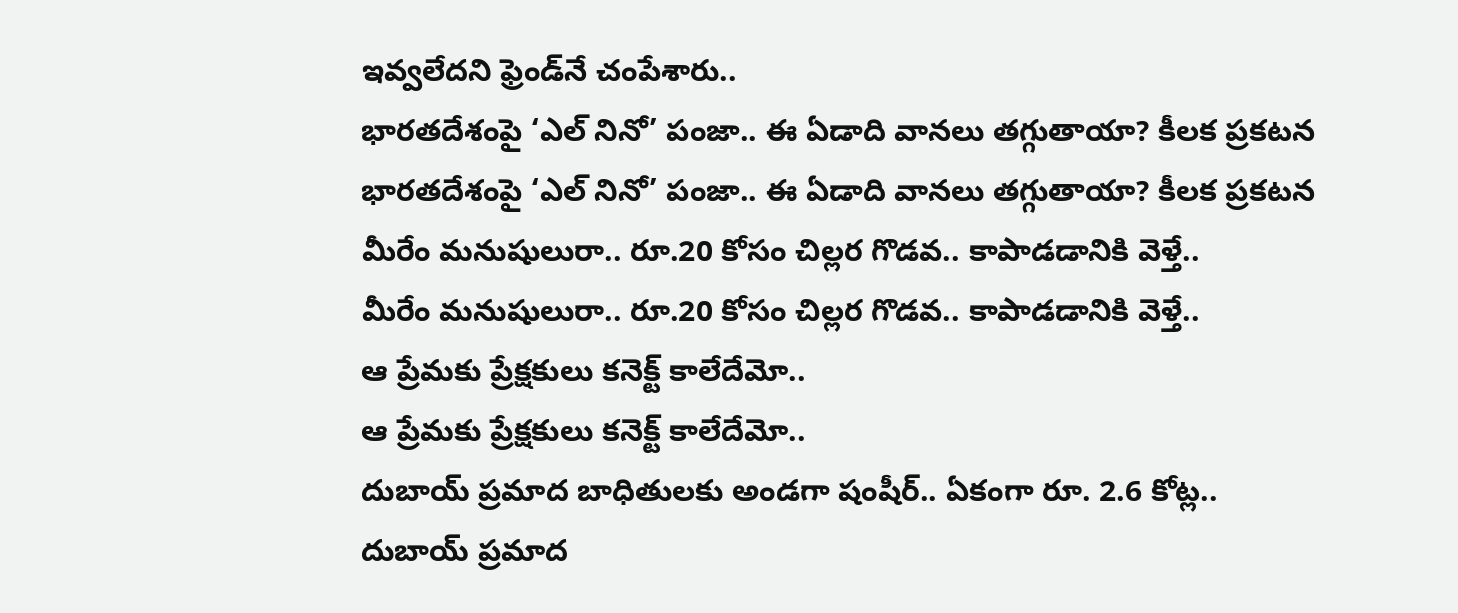ఇవ్వలేదని ఫ్రెండ్‌నే చంపేశారు..
భారతదేశంపై ‘ఎల్ నినో’ పంజా.. ఈ ఏడాది వానలు తగ్గుతాయా? కీలక ప్రకటన
భారతదేశంపై ‘ఎల్ నినో’ పంజా.. ఈ ఏడాది వానలు తగ్గుతాయా? కీలక ప్రకటన
మీరేం మనుషులురా.. రూ.20 కోసం చిల్లర గొడవ.. కాపాడడానికి వెళ్తే..
మీరేం మనుషులురా.. రూ.20 కోసం చిల్లర గొడవ.. కాపాడడానికి వెళ్తే..
ఆ ప్రేమకు ప్రేక్షకులు కనెక్ట్ కాలేదేమో..
ఆ ప్రేమకు ప్రేక్షకులు కనెక్ట్ కాలేదేమో..
దుబాయ్ ప్రమాద బాధితులకు అండగా షంషీర్.. ఏకంగా రూ. 2.6 కోట్ల..
దుబాయ్ ప్రమాద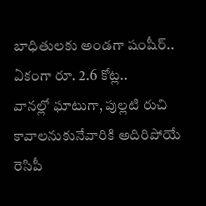బాధితులకు అండగా షంషీర్.. ఏకంగా రూ. 2.6 కోట్ల..
వానల్లో ఘాటుగా, పుల్లటి రుచి కావాలనుకునేవారికి అదిరిపోయే రెసిపీ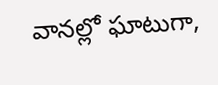వానల్లో ఘాటుగా,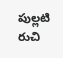పుల్లటి రుచి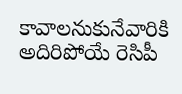కావాలనుకునేవారికి అదిరిపోయే రెసిపీ